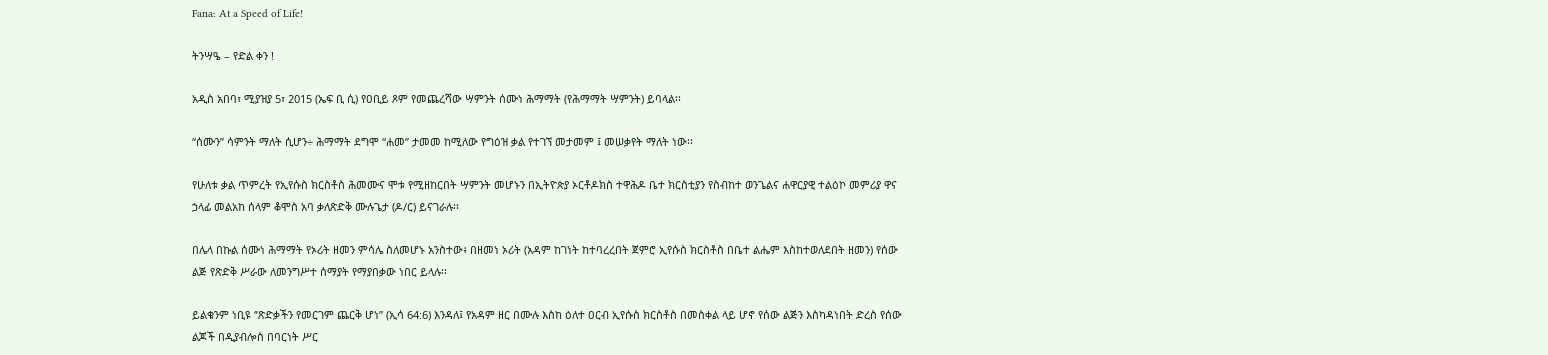Fana: At a Speed of Life!

ትንሣዔ – የድል ቀን !

አዲስ አበባ፣ ሚያዝያ 5፣ 2015 (ኤፍ ቢ ሲ) የዐቢይ ጾም የመጨረሻው ሣምንት ሰሙነ ሕማማት (የሕማማት ሣምንት) ይባላል፡፡

“ሰሙን” ሳምንት ማለት ሲሆን÷ ሕማማት ደግሞ “ሐመ” ታመመ ከሚለው የግዕዝ ቃል የተገኘ መታመም ፤ መሠቃየት ማለት ነው፡፡

የሁለቱ ቃል ጥምረት የኢየሱስ ክርስቶስ ሕመሙና ሞቱ የሚዘከርበት ሣምንት መሆኑን በኢትዮጵያ ኦርቶዶክስ ተዋሕዶ ቤተ ክርስቲያን የስብከተ ወንጌልና ሐዋርያዊ ተልዕኮ መምሪያ ዋና ኃላፊ መልአከ ሰላም ቆሞስ አባ ቃለጽድቅ ሙሉጌታ (ዶ/ር) ይናገራሉ፡፡

በሌላ በኩል ሰሙነ ሕማማት የኦሪት ዘመን ምሳሌ ስለመሆኑ አንስተው፥ በዘመነ ኦሪት (አዳም ከገነት ከተባረረበት ጀምሮ ኢየሱስ ክርስቶስ በቤተ ልሔም እስከተወለደበት ዘመን) የሰው ልጅ የጽድቅ ሥራው ለመንግሥተ ሰማያት የማያበቃው ነበር ይላሉ፡፡

ይልቁንም ነቢዩ ‘’ጽድቃችን የመርገም ጨርቅ ሆነ’’ (ኢሳ 64:6) እንዳለ፤ የአዳም ዘር በሙሉ እስከ ዕለተ ዐርብ ኢየሱስ ክርስቶስ በመስቀል ላይ ሆኖ የሰው ልጅን እስካዳነበት ድረስ የሰው ልጆች በዲያብሎስ በባርነት ሥር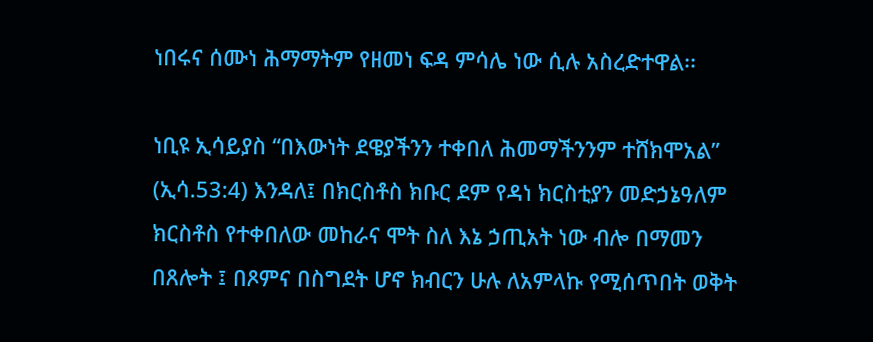ነበሩና ሰሙነ ሕማማትም የዘመነ ፍዳ ምሳሌ ነው ሲሉ አስረድተዋል፡፡

ነቢዩ ኢሳይያስ “በእውነት ደዌያችንን ተቀበለ ሕመማችንንም ተሸክሞአል” (ኢሳ.53:4) እንዳለ፤ በክርስቶስ ክቡር ደም የዳነ ክርስቲያን መድኃኔዓለም ክርስቶስ የተቀበለው መከራና ሞት ስለ እኔ ኃጢአት ነው ብሎ በማመን በጸሎት ፤ በጾምና በስግደት ሆኖ ክብርን ሁሉ ለአምላኩ የሚሰጥበት ወቅት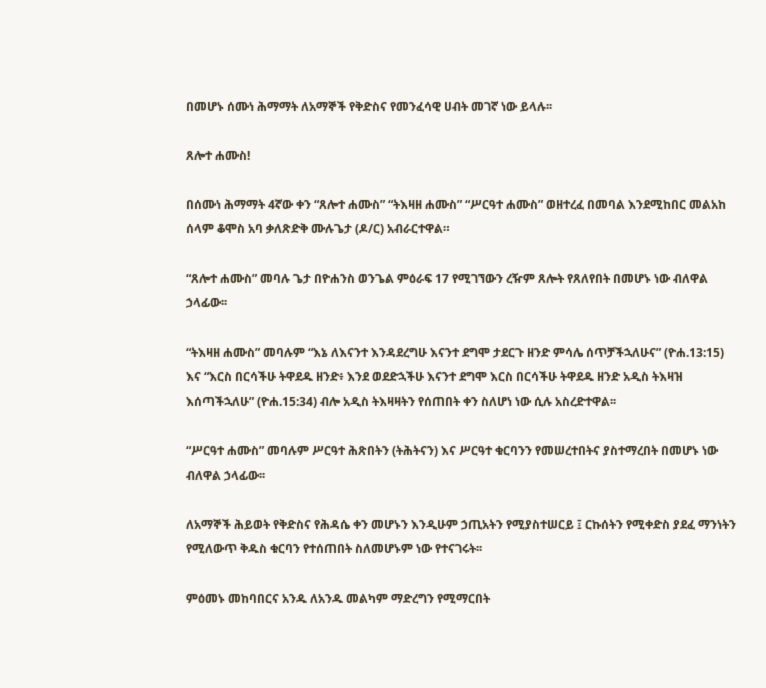በመሆኑ ሰሙነ ሕማማት ለአማኞች የቅድስና የመንፈሳዊ ሀብት መገኛ ነው ይላሉ፡፡

ጸሎተ ሐሙስ!

በሰሙነ ሕማማት 4ኛው ቀን “ጸሎተ ሐሙስ” “ትእዛዘ ሐሙስ” “ሥርዓተ ሐሙስ” ወዘተረፈ በመባል እንደሚከበር መልአከ ሰላም ቆሞስ አባ ቃለጽድቅ ሙሉጌታ (ዶ/ር) አብራርተዋል።

“ጸሎተ ሐሙስ” መባሉ ጌታ በዮሐንስ ወንጌል ምዕራፍ 17 የሚገኘውን ረዥም ጸሎት የጸለየበት በመሆኑ ነው ብለዋል ኃላፊው፡፡

“ትእዛዘ ሐሙስ” መባሉም “እኔ ለእናንተ እንዳደረግሁ እናንተ ደግሞ ታደርጉ ዘንድ ምሳሌ ሰጥቻችኋለሁና” (ዮሐ.13:15) እና “እርስ በርሳችሁ ትዋደዱ ዘንድ፥ እንደ ወደድኋችሁ እናንተ ደግሞ እርስ በርሳችሁ ትዋደዱ ዘንድ አዲስ ትእዛዝ እሰጣችኋለሁ” (ዮሐ.15:34) ብሎ አዲስ ትእዛዛትን የሰጠበት ቀን ስለሆነ ነው ሲሉ አስረድተዋል፡፡

“ሥርዓተ ሐሙስ” መባሉም ሥርዓተ ሕጽበትን (ትሕትናን) እና ሥርዓተ ቁርባንን የመሠረተበትና ያስተማረበት በመሆኑ ነው ብለዋል ኃላፊው፡፡

ለአማኞች ሕይወት የቅድስና የሕዳሴ ቀን መሆኑን እንዲሁም ኃጢአትን የሚያስተሠርይ ፤ ርኩሰትን የሚቀድስ ያደፈ ማንነትን የሚለውጥ ቅዱስ ቁርባን የተሰጠበት ስለመሆኑም ነው የተናገሩት፡፡

ምዕመኑ መከባበርና አንዱ ለአንዱ መልካም ማድረግን የሚማርበት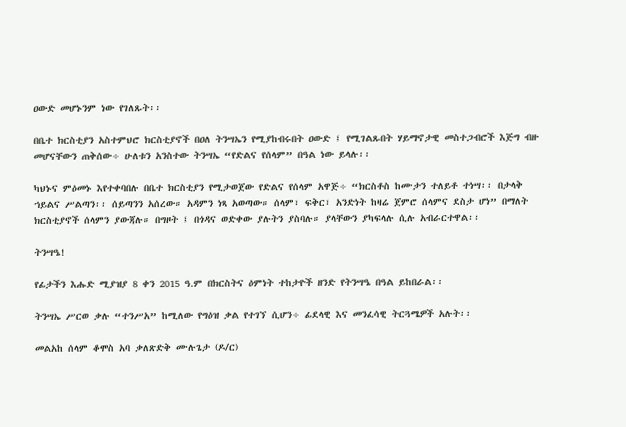ዐውድ መሆኑንም ነው የገለጹት፡፡

በቤተ ክርስቲያን አስተምህሮ ክርስቲያኖች በዐለ ትንሣኤን የሚያከብሩበት ዐውድ ፤ የሚገልጹበት ሃይማኖታዊ መስተጋብሮች እጅግ ብዙ መሆናቸውን ጠቅሰው÷ ሁለቱን አንስተው ትንሣኤ “የድልና የሰላም” በዓል ነው ይላሉ፡፡

ካህኑና ምዕመኑ እየተቀባበሉ በቤተ ክርስቲያን የሚታወጀው የድልና የሰላም አዋጅ÷ “ክርስቶስ ከሙታን ተለይቶ ተነሣ፡፡ በታላቅ ኀይልና ሥልጣን፡፡ ሰይጣንን አሰረው። አዳምን ነጻ አወጣው። ሰላም፣ ፍቅር፣ አንድነት ከዛሬ ጀምሮ ሰላምና ደስታ ሆነ” በማለት ክርስቲያኖች ሰላምን ያውጃሉ። በግዞት ፤ በጎዳና ወድቀው ያሉትን ያስባሉ። ያላቸውን ያካፍላሉ ሲሉ አብራርተዋል፡፡

ትንሣዔ!

የፊታችን እሑድ ሚያዝያ 8 ቀን 2015 ዓ.ም በክርስትና ዕምነት ተከታዮች ዘንድ የትንሣዔ በዓል ይከበራል፡፡

ትንሣኤ ሥርወ ቃሉ “ተንሥአ” ከሚለው የግዕዝ ቃል የተገኘ ሲሆን÷ ፊደላዊ እና መንፈሳዊ ትርጓሜዎች አሉት፡፡

መልአከ ሰላም ቆሞስ አባ ቃለጽድቅ ሙሉጌታ (ዶ/ር)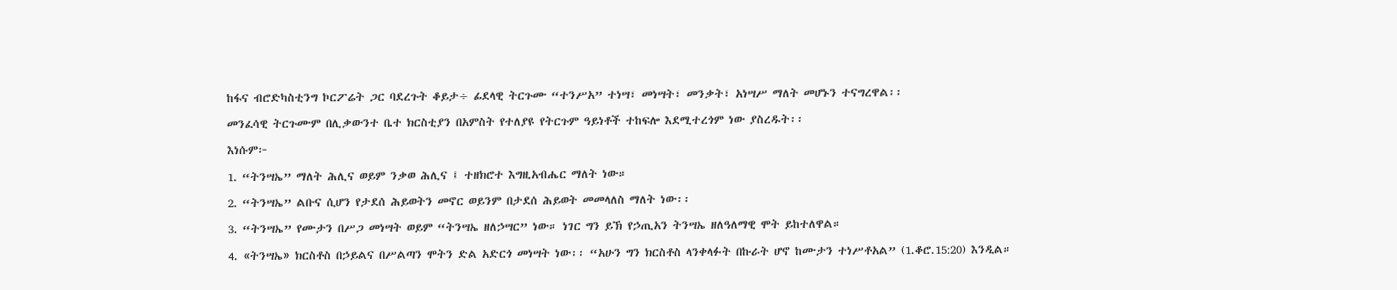ከፋና ብሮድካስቲንግ ኮርፖሬት ጋር ባደረጉት ቆይታ÷ ፊደላዊ ትርጉሙ “ተንሥአ” ተነሣ፣ መነሣት፣ መንቃት፣ አነሣሥ ማለት መሆኑን ተናግረዋል፡፡

መንፈሳዊ ትርጉሙም በሊቃውንተ ቤተ ክርስቲያን በአምስት የተለያዩ የትርጉም ዓይነቶች ተከፍሎ እደሚተረጎም ነው ያስረዱት፡፡

እነሱም፦

1. “ትንሣኤ” ማለት ሕሊና ወይም ንቃወ ሕሊና ፤ ተዘክሮተ እግዚአብሔር ማለት ነው።

2. “ትንሣኤ” ልቡና ሲሆን የታደሰ ሕይወትን መኖር ወይንም በታደሰ ሕይወት መመላለስ ማለት ነው፡፡

3. “ትንሣኤ” የሙታን በሥጋ መነሣት ወይም “ትንሣኤ ዘለኃሣር” ነው። ነገር ግን ይኽ የኃጢአን ትንሣኤ ዘለዓለማዊ ሞት ይከተለዋል።

4. «ትንሣኤ» ክርስቶስ በኃይልና በሥልጣን ሞትን ድል አድርጎ መነሣት ነው፡፡ “አሁን ግን ክርስቶስ ላንቀላፉት በኩራት ሆኖ ከሙታን ተነሥቶአል” (1.ቆሮ.15:20) እንዲል።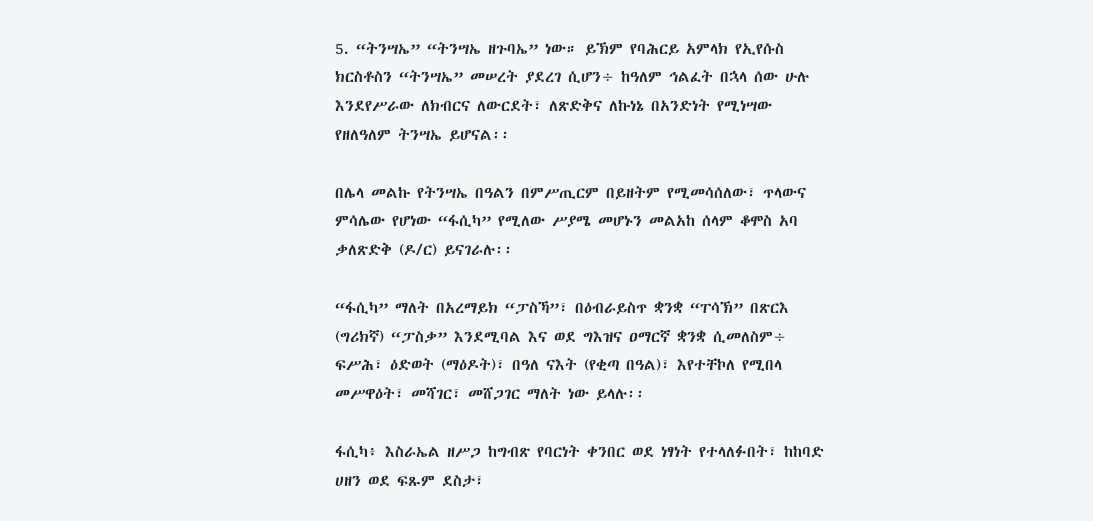5. “ትንሣኤ” “ትንሣኤ ዘጉባኤ” ነው። ይኽም የባሕርይ አምላክ የኢየሱስ ክርስቶስን “ትንሣኤ” መሠረት ያደረገ ሲሆን÷ ከዓለም ኅልፈት በኋላ ሰው ሁሉ እንደየሥራው ለክብርና ለውርደት፣ ለጽድቅና ለኩነኔ በአንድነት የሚነሣው የዘለዓለም ትንሣኤ ይሆናል፡፡

በሌላ መልኩ የትንሣኤ በዓልን በምሥጢርም በይዘትም የሚመሳሰለው፣ ጥላውና ምሳሌው የሆነው “ፋሲካ” የሚለው ሥያሜ መሆኑን መልአከ ሰላም ቆሞስ አባ ቃለጽድቅ (ዶ/ር) ይናገራሉ፡፡

“ፋሲካ” ማለት በአረማይክ “ፓስኻ”፣ በዕብራይስጥ ቋንቋ “ፐሳኽ” በጽርእ (ግሪክኛ) “ፓስቃ” እንደሚባል እና ወደ ግእዝና ዐማርኛ ቋንቋ ሲመለስም÷ ፍሥሕ፣ ዕድወት (ማዕዶት)፣ በዓለ ናእት (የቂጣ በዓል)፣ እየተቸኮለ የሚበላ መሥዋዕት፣ መሻገር፣ መሸጋገር ማለት ነው ይላሉ፡፡

ፋሲካ፥ እስራኤል ዘሥጋ ከግብጽ የባርነት ቀንበር ወደ ነፃነት የተላለፉበት፣ ከከባድ ሀዘን ወደ ፍጹም ደስታ፣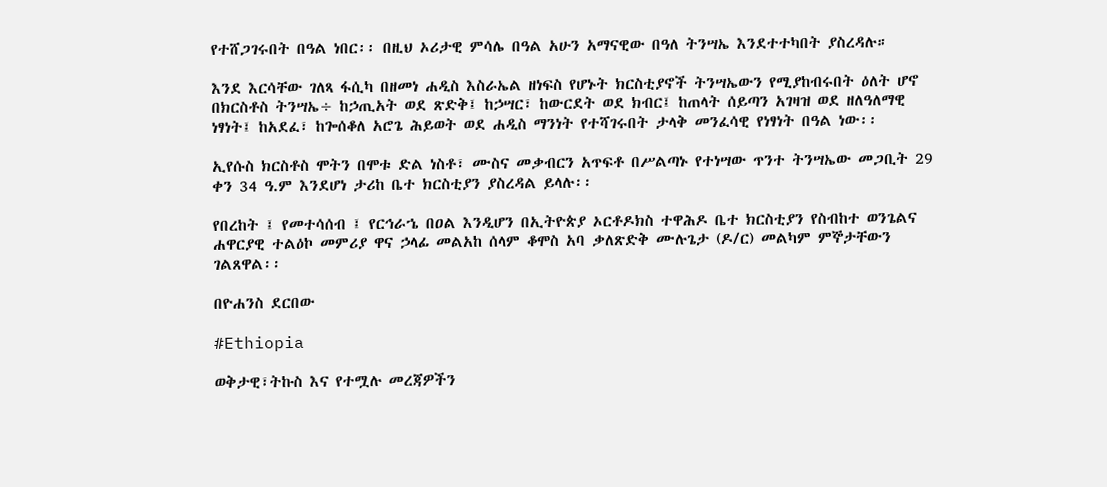የተሸጋገሩበት በዓል ነበር፡፡ በዚህ ኦሪታዊ ምሳሌ በዓል አሁን አማናዊው በዓለ ትንሣኤ እንደተተካበት ያስረዳሉ።

እንደ እርሳቸው ገለጻ ፋሲካ በዘመነ ሐዲስ እስራኤል ዘነፍስ የሆኑት ክርስቲያኖች ትንሣኤውን የሚያከብሩበት ዕለት ሆኖ በክርስቶስ ትንሣኤ÷ ከኃጢአት ወደ ጽድቅ፤ ከኃሣር፣ ከውርደት ወደ ክብር፤ ከጠላት ሰይጣን አገዛዝ ወደ ዘለዓለማዊ ነፃነት፤ ከአደፈ፣ ከጐሰቆለ አሮጌ ሕይወት ወደ ሐዲስ ማንነት የተሻገሩበት ታላቅ መንፈሳዊ የነፃነት በዓል ነው፡፡

ኢየሱስ ክርስቶስ ሞትን በሞቱ ድል ነስቶ፣ ሙስና መቃብርን አጥፍቶ በሥልጣኑ የተነሣው ጥንተ ትንሣኤው መጋቢት 29 ቀን 34 ዓ.ም እንደሆነ ታሪከ ቤተ ክርስቲያን ያስረዳል ይላሉ፡፡

የበረከት ፤ የመተሳሰብ ፤ የርኅራኄ በዐል እንዲሆን በኢትዮጵያ ኦርቶዶክስ ተዋሕዶ ቤተ ክርስቲያን የስብከተ ወንጌልና ሐዋርያዊ ተልዕኮ መምሪያ ዋና ኃላፊ መልአከ ሰላም ቆሞስ አባ ቃለጽድቅ ሙሉጌታ (ዶ/ር) መልካም ምኞታቸውን ገልጸዋል፡፡

በዮሐንስ ደርበው

#Ethiopia

ወቅታዊ፣ትኩስ እና የተሟሉ መረጃዎችን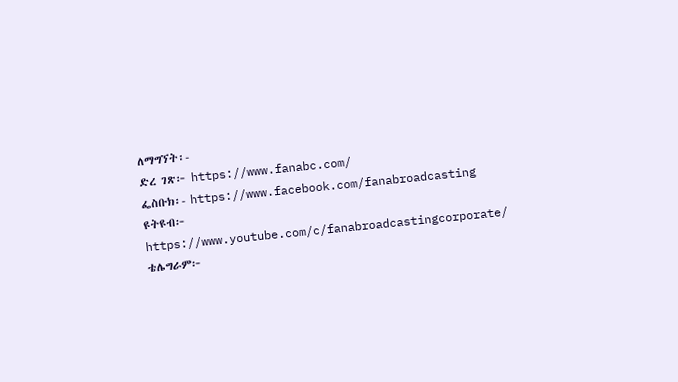ለማግኘት፡-
ድረ ገጽ፦ https://www.fanabc.com/
ፌስቡክ፡- https://www.facebook.com/fanabroadcasting
ዩትዩብ፦ https://www.youtube.com/c/fanabroadcastingcorporate/
ቴሌግራም፦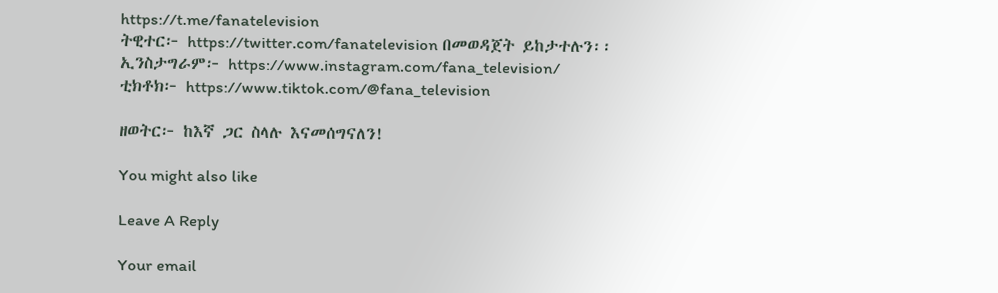https://t.me/fanatelevision
ትዊተር፦ https://twitter.com/fanatelevision በመወዳጀት ይከታተሉን፡፡
ኢንስታግራም፦ https://www.instagram.com/fana_television/
ቲክቶክ፦ https://www.tiktok.com/@fana_television

ዘወትር፦ ከእኛ ጋር ስላሉ እናመሰግናለን!

You might also like

Leave A Reply

Your email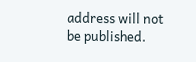address will not be published.